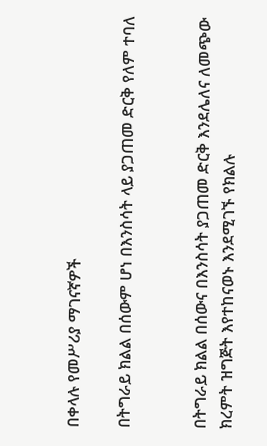በቀላሉ የመሥሪያ ማገናኛዎች

በትግራይ ክልል በሰውም ሆነ በእንስሳት ላይ ያጋጠመ ድርቅ የለም ተባለ


በትግራይ ክልል በሰውና በእንስሳት ያጋጠመ ድርቅ እንደሌለና ለመጭው ክረምት ዝግጅት እየተከናወኑ እንደሚገኙ የክልሉ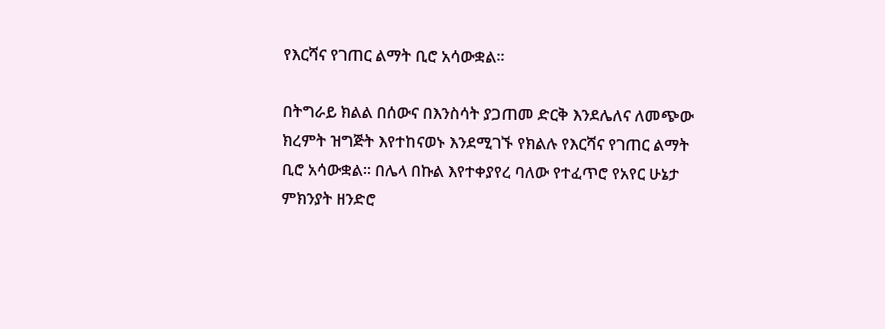የእርሻና የገጠር ልማት ቢሮ አሳውቋል፡፡

በትግራይ ክልል በሰውና በእንስሳት ያጋጠመ ድርቅ እንደሌለና ለመጭው ክረምት ዝግጅት እየተከናወኑ እንደሚገኙ የክልሉ የእርሻና የገጠር ልማት ቢሮ አሳውቋል፡፡ በሌላ በኩል እየተቀያየረ ባለው የተፈጥሮ የአየር ሁኔታ ምክንያት ዘንድሮ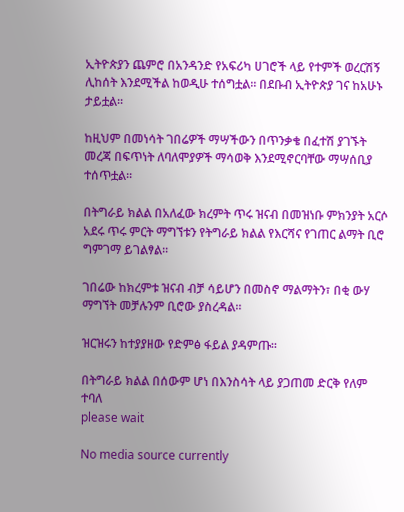ኢትዮጵያን ጨምሮ በአንዳንድ የአፍሪካ ሀገሮች ላይ የተምች ወረርሽኝ ሊከሰት እንደሚችል ከወዲሁ ተሰግቷል፡፡ በደቡብ ኢትዮጵያ ገና ከአሁኑ ታይቷል፡፡

ከዚህም በመነሳት ገበሬዎች ማሣችውን በጥንቃቄ በፈተሽ ያገኙት መረጃ በፍጥነት ለባለሞያዎች ማሳወቅ እንደሚኖርባቸው ማሣሰቢያ ተሰጥቷል፡፡

በትግራይ ክልል በአለፈው ክረምት ጥሩ ዝናብ በመዝነቡ ምክንያት አርሶ አደሩ ጥሩ ምርት ማግኘቱን የትግራይ ክልል የእርሻና የገጠር ልማት ቢሮ ግምገማ ይገልፃል፡፡

ገበሬው ከክረምቱ ዝናብ ብቻ ሳይሆን በመስኖ ማልማትን፣ በቂ ውሃ ማግኘት መቻሉንም ቢሮው ያስረዳል፡፡

ዝርዝሩን ከተያያዘው የድምፅ ፋይል ያዳምጡ፡፡

በትግራይ ክልል በሰውም ሆነ በእንስሳት ላይ ያጋጠመ ድርቅ የለም ተባለ
please wait

No media source currently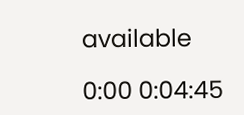available

0:00 0:04:45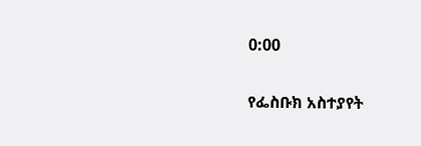0:00

የፌስቡክ አስተያየት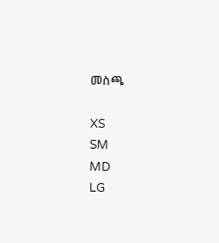መስጫ

XS
SM
MD
LG